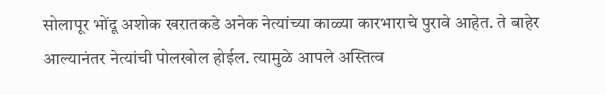सोलापूर भोंदू अशोक खरातकडे अनेक नेत्यांच्या काळ्या कारभाराचे पुरावे आहेत. ते बाहेर आल्यानंतर नेत्यांची पोलखोल होईल. त्यामुळे आपले अस्तित्व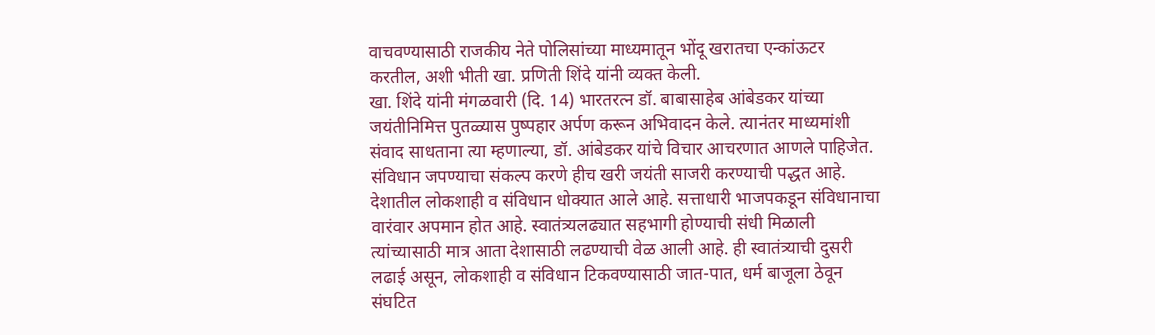वाचवण्यासाठी राजकीय नेते पोलिसांच्या माध्यमातून भोंदू खरातचा एन्कांऊटर करतील, अशी भीती खा. प्रणिती शिंदे यांनी व्यक्त केली.
खा. शिंदे यांनी मंगळवारी (दि. 14) भारतरत्न डॉ. बाबासाहेब आंबेडकर यांच्या जयंतीनिमित्त पुतळ्यास पुष्पहार अर्पण करून अभिवादन केले. त्यानंतर माध्यमांशी संवाद साधताना त्या म्हणाल्या, डॉ. आंबेडकर यांचे विचार आचरणात आणले पाहिजेत. संविधान जपण्याचा संकल्प करणे हीच खरी जयंती साजरी करण्याची पद्धत आहे. देशातील लोकशाही व संविधान धोक्यात आले आहे. सत्ताधारी भाजपकडून संविधानाचा वारंवार अपमान होत आहे. स्वातंत्र्यलढ्यात सहभागी होण्याची संधी मिळाली त्यांच्यासाठी मात्र आता देशासाठी लढण्याची वेळ आली आहे. ही स्वातंत्र्याची दुसरी लढाई असून, लोकशाही व संविधान टिकवण्यासाठी जात-पात, धर्म बाजूला ठेवून संघटित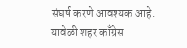संघर्ष करणे आवश्यक आहे. यावेळी शहर काँग्रेस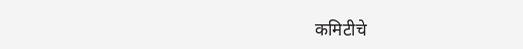कमिटीचे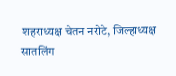शहराध्यक्ष चेतन नरोटे, जिल्हाध्यक्ष सातलिंग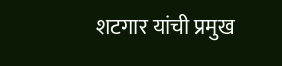शटगार यांची प्रमुख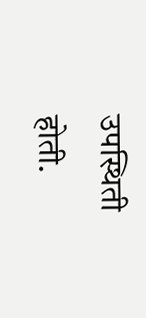उपस्थिती होती.